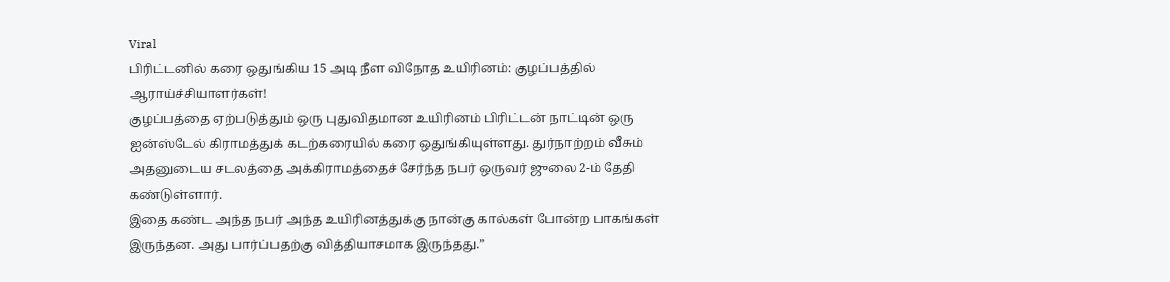Viral
பிரிட்டனில் கரை ஒதுங்கிய 15 அடி நீள விநோத உயிரினம்: குழப்பத்தில் ஆராய்ச்சியாளர்கள்!
குழப்பத்தை ஏற்படுத்தும் ஒரு புதுவிதமான உயிரினம் பிரிட்டன் நாட்டின் ஒரு ஐன்ஸ்டேல் கிராமத்துக் கடற்கரையில் கரை ஒதுங்கியுள்ளது. துர்நாற்றம் வீசும் அதனுடைய சடலத்தை அக்கிராமத்தைச் சேர்ந்த நபர் ஒருவர் ஜுலை 2-ம் தேதி கண்டுள்ளார்.
இதை கண்ட அந்த நபர் அந்த உயிரினத்துக்கு நான்கு கால்கள் போன்ற பாகங்கள் இருந்தன. அது பார்ப்பதற்கு வித்தியாசமாக இருந்தது.”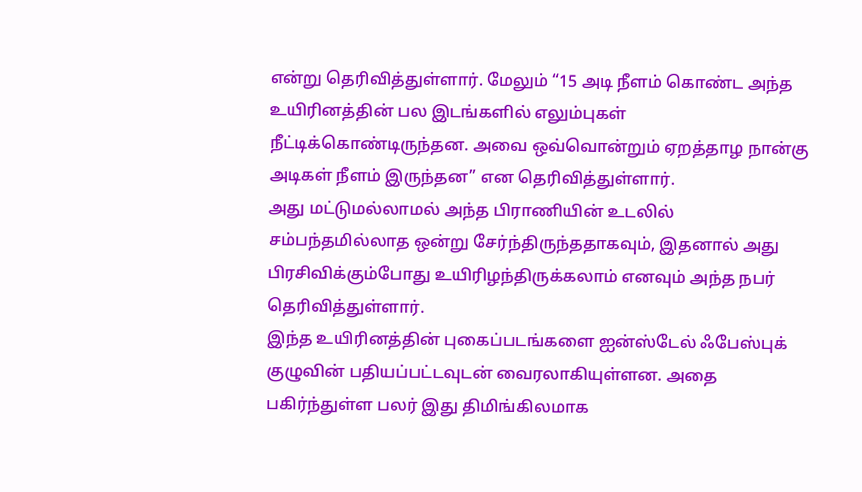என்று தெரிவித்துள்ளார். மேலும் “15 அடி நீளம் கொண்ட அந்த உயிரினத்தின் பல இடங்களில் எலும்புகள் நீட்டிக்கொண்டிருந்தன. அவை ஒவ்வொன்றும் ஏறத்தாழ நான்கு அடிகள் நீளம் இருந்தன” என தெரிவித்துள்ளார்.
அது மட்டுமல்லாமல் அந்த பிராணியின் உடலில் சம்பந்தமில்லாத ஒன்று சேர்ந்திருந்ததாகவும், இதனால் அது பிரசிவிக்கும்போது உயிரிழந்திருக்கலாம் எனவும் அந்த நபர் தெரிவித்துள்ளார்.
இந்த உயிரினத்தின் புகைப்படங்களை ஐன்ஸ்டேல் ஃபேஸ்புக் குழுவின் பதியப்பட்டவுடன் வைரலாகியுள்ளன. அதை பகிர்ந்துள்ள பலர் இது திமிங்கிலமாக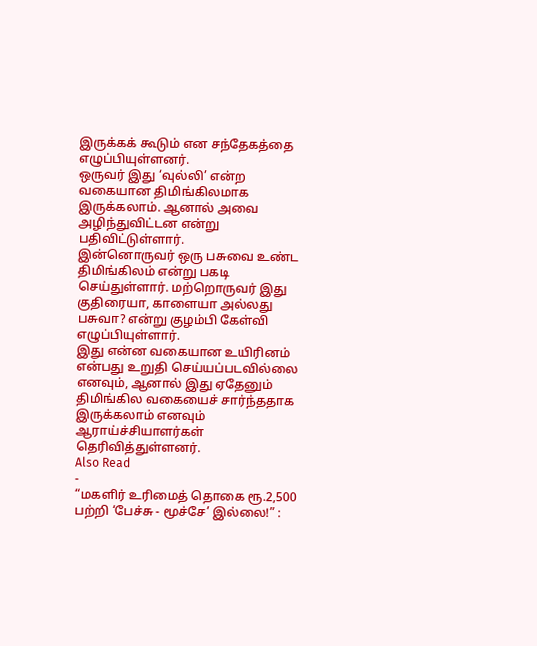இருக்கக் கூடும் என சந்தேகத்தை எழுப்பியுள்ளனர்.
ஒருவர் இது ‘வுல்லி’ என்ற வகையான திமிங்கிலமாக இருக்கலாம். ஆனால் அவை அழிந்துவிட்டன என்று பதிவிட்டுள்ளார்.
இன்னொருவர் ஒரு பசுவை உண்ட திமிங்கிலம் என்று பகடி செய்துள்ளார். மற்றொருவர் இது குதிரையா, காளையா அல்லது பசுவா? என்று குழம்பி கேள்வி எழுப்பியுள்ளார்.
இது என்ன வகையான உயிரினம் என்பது உறுதி செய்யப்படவில்லை எனவும், ஆனால் இது ஏதேனும் திமிங்கில வகையைச் சார்ந்ததாக இருக்கலாம் எனவும் ஆராய்ச்சியாளர்கள் தெரிவித்துள்ளனர்.
Also Read
-
“மகளிர் உரிமைத் தொகை ரூ.2,500 பற்றி ‘பேச்சு - மூச்சே’ இல்லை!” :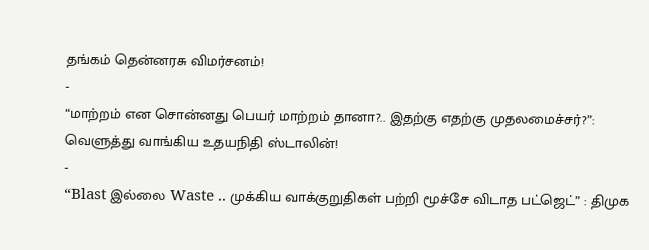தங்கம் தென்னரசு விமர்சனம்!
-
“மாற்றம் என சொன்னது பெயர் மாற்றம் தானா?.. இதற்கு எதற்கு முதலமைச்சர்?”: வெளுத்து வாங்கிய உதயநிதி ஸ்டாலின்!
-
“Blast இல்லை Waste .. முக்கிய வாக்குறுதிகள் பற்றி மூச்சே விடாத பட்ஜெட்” : திமுக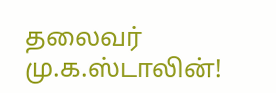தலைவர் மு.க.ஸ்டாலின்!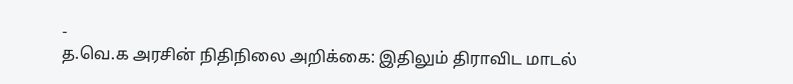-
த.வெ.க அரசின் நிதிநிலை அறிக்கை: இதிலும் திராவிட மாடல்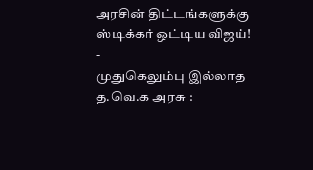அரசின் திட்டங்களுக்கு ஸ்டிக்கர் ஒட்டிய விஜய்!
-
முதுகெலும்பு இல்லாத த.வெ.க அரசு :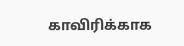காவிரிக்காக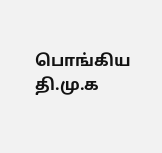பொங்கிய தி.மு.க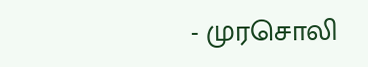- முரசொலி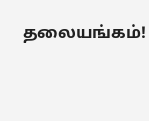தலையங்கம்!